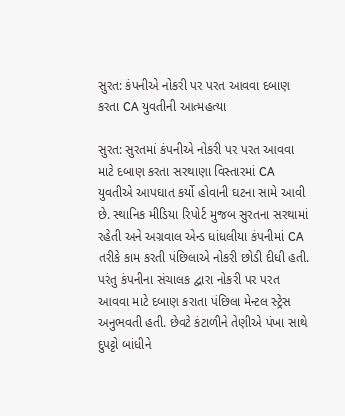સુરત: કંપનીએ નોકરી પર પરત આવવા દબાણ કરતા CA યુવતીની આત્મહત્યા

સુરત: સુરતમાં કંપનીએ નોકરી પર પરત આવવા માટે દબાણ કરતા સરથાણા વિસ્તારમાં CA યુવતીએ આપઘાત કર્યો હોવાની ઘટના સામે આવી છે. સ્થાનિક મીડિયા રિપોર્ટ મુજબ સુરતના સરથામાં રહેતી અને અગ્રવાલ એન્ડ ધાંધલીયા કંપનીમાં CA તરીકે કામ કરતી પંછિલાએ નોકરી છોડી દીધી હતી. પરંતુ કંપનીના સંચાલક દ્વારા નોકરી પર પરત આવવા માટે દબાણ કરાતા પંછિલા મેન્ટલ સ્ટ્રેસ અનુભવતી હતી. છેવટે કંટાળીને તેણીએ પંખા સાથે દુપટ્ટો બાંધીને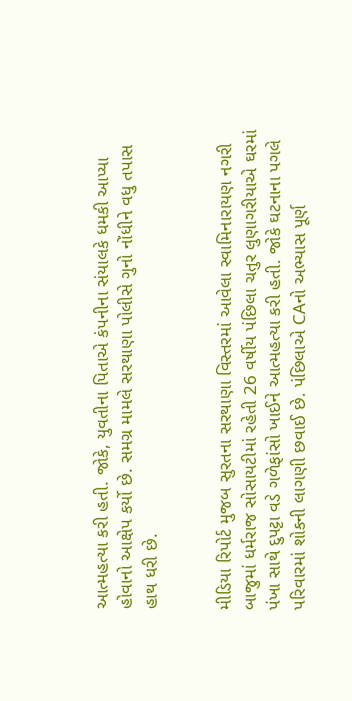આત્મહત્યા કરી હતી. જોકે, યુવતીના પિતાએ કંપનીના સંયાલકે ધમકી આપ્યા હોવાનો આક્ષેપ કર્યો છે. સમગ્ર મામલે સરથાણા પોલીસે ગુનો નોંધીને વધુ તપાસ હાથ ધરી છે.


મીડિયા રિપોર્ટ મુજબ સુરતના સરથાણા વિસ્તરમાં આવેલા સ્વામિનારાયણ નગરી બાજુમાં ધર્મરાજ સોસાયટીમાં રહેતી 26 વર્ષીય પંછિલા ચતુર લુણાગરીયાએ ઘરમાં પંખા સાથે દુપટ્ટા વડે ગળેફાંસો ખાઈને આત્મહત્યા કરી હતી. જોકે ઘટનાના પગલે પરિવારમાં શોકની લાગણી છવાઈ છે. પંછિલાએ CAનો અભ્યાસ પૂર્ણ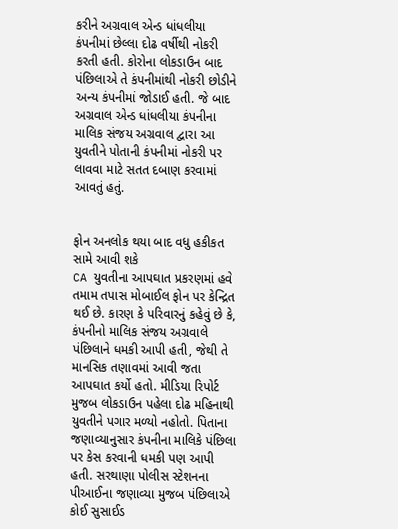કરીને અગ્રવાલ એન્ડ ધાંધલીયા કંપનીમાં છેલ્લા દોઢ વર્ષીથી નોકરી કરતી હતી. કોરોના લોકડાઉન બાદ પંછિલાએ તે કંપનીમાંથી નોકરી છોડીને અન્ય કંપનીમાં જોડાઈ હતી. જે બાદ અગ્રવાલ એન્ડ ધાંધલીયા કંપનીના માલિક સંજય અગ્રવાલ દ્વારા આ યુવતીને પોતાની કંપનીમાં નોકરી પર લાવવા માટે સતત દબાણ કરવામાં આવતું હતું.


ફોન અનલોક થયા બાદ વધુ હકીકત સામે આવી શકે
CA યુવતીના આપઘાત પ્રકરણમાં હવે તમામ તપાસ મોબાઈલ ફોન પર કેન્દ્રિત થઈ છે. કારણ કે પરિવારનું કહેવું છે કે, કંપનીનો માલિક સંજય અગ્રવાલે પંછિલાને ધમકી આપી હતી, જેથી તે માનસિક તણાવમાં આવી જતા આપઘાત કર્યો હતો. મીડિયા રિપોર્ટ મુજબ લોકડાઉન પહેલા દોઢ મહિનાથી યુવતીને પગાર મળ્યો નહોતો. પિતાના જણાવ્યાનુસાર કંપનીના માલિકે પંછિલા પર કેસ કરવાની ધમકી પણ આપી હતી. સરથાણા પોલીસ સ્ટેશનના પીઆઈના જણાવ્યા મુજબ પંછિલાએ કોઈ સુસાઈડ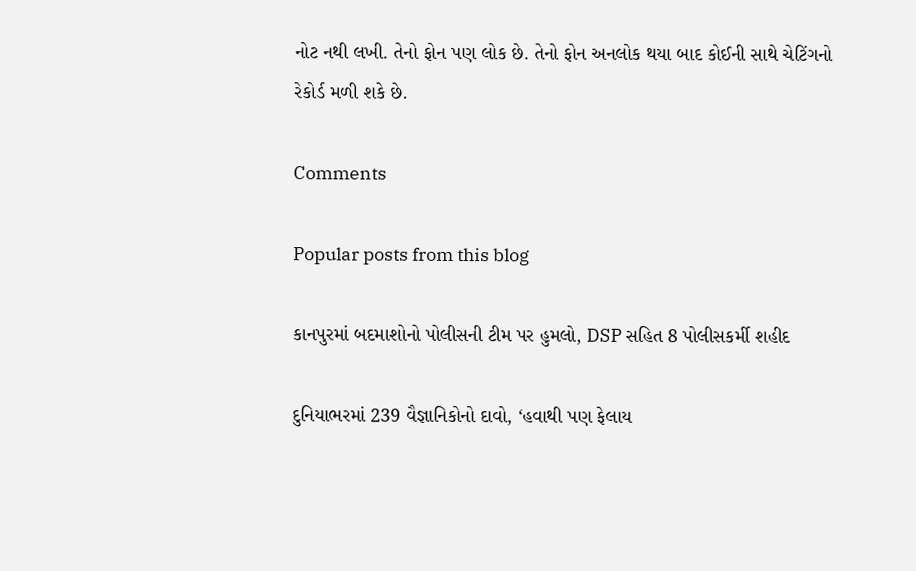નોટ નથી લખી. તેનો ફોન પણ લોક છે. તેનો ફોન અનલોક થયા બાદ કોઈની સાથે ચેટિંગનો રેકોર્ડ મળી શકે છે.

Comments

Popular posts from this blog

કાનપુરમાં બદમાશોનો પોલીસની ટીમ પર હુમલો, DSP સહિત 8 પોલીસકર્મી શહીદ

દુનિયાભરમાં 239 વૈજ્ઞાનિકોનો દાવો, ‘હવાથી પણ ફેલાય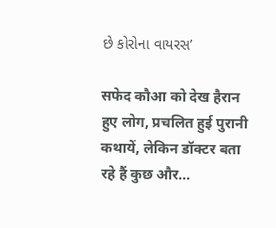છે કોરોના વાયરસ’

सफेद कौआ को देख हैरान हुए लोग, प्रचलित हुई पुरानी कथायें, लेकिन डॉक्टर बता रहे हैं कुछ और...